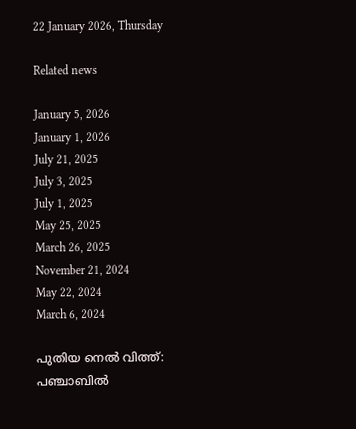22 January 2026, Thursday

Related news

January 5, 2026
January 1, 2026
July 21, 2025
July 3, 2025
July 1, 2025
May 25, 2025
March 26, 2025
November 21, 2024
May 22, 2024
March 6, 2024

പുതിയ നെല്‍ വിത്ത്: പഞ്ചാബില്‍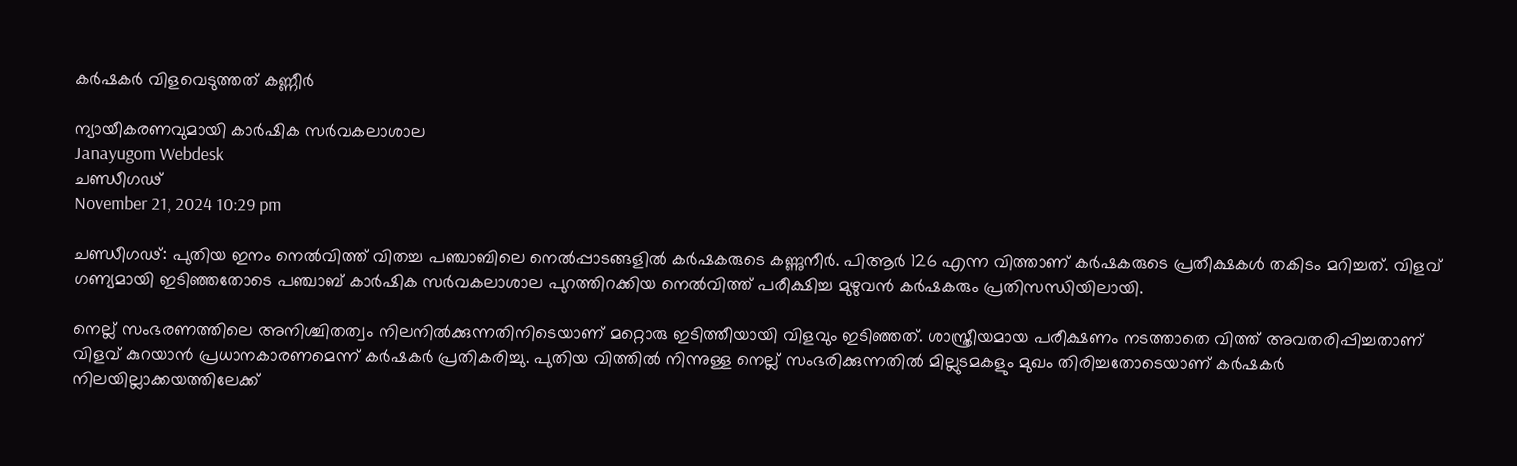കര്‍ഷകര്‍ വിളവെടുത്തത് കണ്ണീര്‍

ന്യായീകരണവുമായി കാര്‍ഷിക സര്‍വകലാശാല
Janayugom Webdesk
ചണ്ഡീഗഢ്
November 21, 2024 10:29 pm

ചണ്ഡീഗഢ്: പുതിയ ഇനം നെല്‍വിത്ത് വിതച്ച പഞ്ചാബിലെ നെല്‍പ്പാടങ്ങളില്‍ കര്‍ഷകരുടെ കണ്ണുനീര്‍. പിആര്‍ 126 എന്ന വിത്താണ് കര്‍ഷകരുടെ പ്രതീക്ഷകള്‍ തകിടം മറിച്ചത്. വിളവ് ഗണ്യമായി ഇടിഞ്ഞതോടെ പഞ്ചാബ് കാര്‍ഷിക സര്‍വകലാശാല പുറത്തിറക്കിയ നെല്‍വിത്ത് പരീക്ഷിച്ച മുഴുവന്‍ കര്‍ഷകരും പ്രതിസന്ധിയിലായി.

നെല്ല് സംഭരണത്തിലെ അനിശ്ചിതത്വം നിലനില്‍ക്കുന്നതിനിടെയാണ് മറ്റൊരു ഇടിത്തീയായി വിളവും ഇടിഞ്ഞത്. ശാസ്ത്രീയമായ പരീക്ഷണം നടത്താതെ വിത്ത് അവതരിപ്പിച്ചതാണ് വിളവ് കുറയാന്‍ പ്രധാനകാരണമെന്ന് കര്‍ഷകര്‍ പ്രതികരിച്ചു. പുതിയ വിത്തില്‍ നിന്നുള്ള നെല്ല് സംഭരിക്കുന്നതില്‍ മില്ലുടമകളും മുഖം തിരിച്ചതോടെയാണ് കര്‍ഷകര്‍ നിലയില്ലാക്കയത്തിലേക്ക്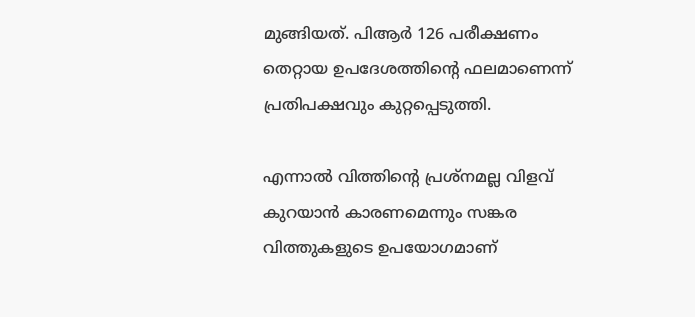മുങ്ങിയത്. പിആര്‍ 126 പരീക്ഷണം തെറ്റായ ഉപദേശത്തിന്റെ ഫലമാണെന്ന് പ്രതിപക്ഷവും കുറ്റപ്പെടുത്തി.

എന്നാല്‍ വിത്തിന്റെ പ്രശ്നമല്ല വിളവ് കുറയാന്‍ കാരണമെന്നും സങ്കര വിത്തുകളുടെ ഉപയോഗമാണ്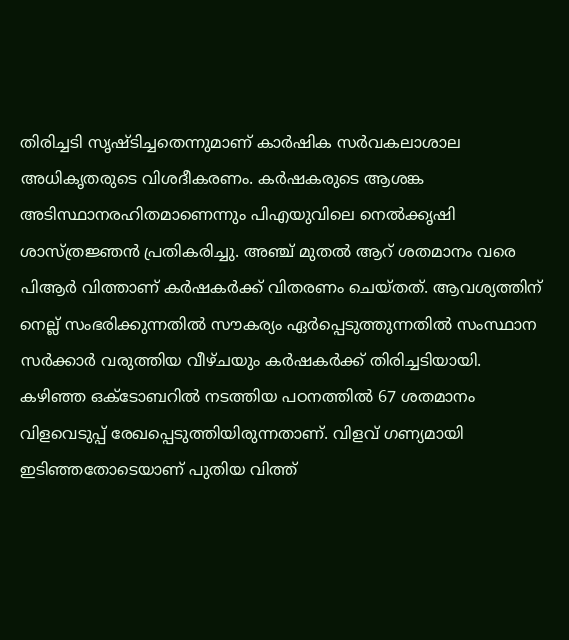തിരിച്ചടി സൃഷ്ടിച്ചതെന്നുമാണ് കാര്‍ഷിക സര്‍വകലാശാല അധികൃതരുടെ വിശദീകരണം. കര്‍ഷകരുടെ ആശങ്ക അടിസ്ഥാനരഹിതമാണെന്നും പിഎയുവിലെ നെല്‍ക്കൃഷി ശാസ്ത്രജ്ഞന്‍ പ്രതികരിച്ചു. അഞ്ച് മുതല്‍ ആറ് ശതമാനം വരെ പിആര്‍ വിത്താണ് കര്‍ഷകര്‍ക്ക് വിതരണം ചെയ്തത്. ആവശ്യത്തിന് നെല്ല് സംഭരിക്കുന്നതില്‍ സൗകര്യം ഏര്‍പ്പെടുത്തുന്നതില്‍ സംസ്ഥാന സര്‍ക്കാര്‍ വരുത്തിയ വീഴ്ചയും കര്‍ഷകര്‍ക്ക് തിരിച്ചടിയായി.
കഴിഞ്ഞ ഒക്ടോബറില്‍ നടത്തിയ പഠനത്തില്‍ 67 ശതമാനം വിളവെടുപ്പ് രേഖപ്പെടുത്തിയിരുന്നതാണ്. വിളവ് ഗണ്യമായി ഇടിഞ്ഞതോടെയാണ് പുതിയ വിത്ത്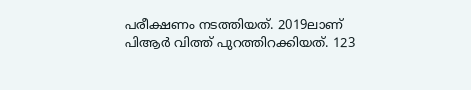പരീക്ഷണം നടത്തിയത്. 2019ലാണ് പിആര്‍ വിത്ത് പുറത്തിറക്കിയത്. 123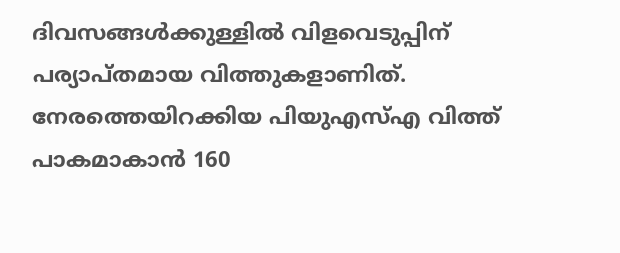ദിവസങ്ങള്‍ക്കുള്ളില്‍ വിളവെടുപ്പിന് പര്യാപ്തമായ വിത്തുകളാണിത്. നേരത്തെയിറക്കിയ പിയുഎസ്എ വിത്ത് പാകമാകാന്‍ 160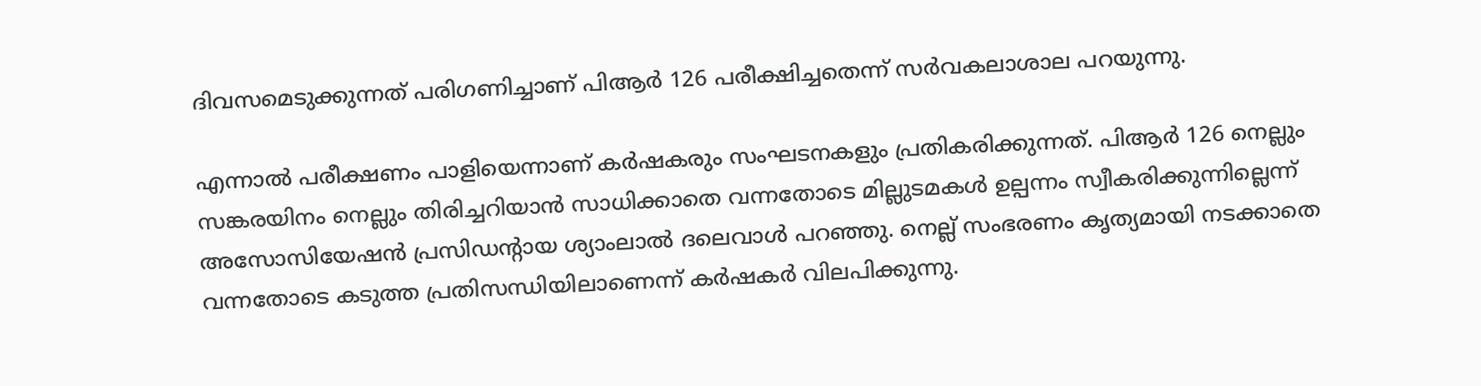ദിവസമെടുക്കുന്നത് പരിഗണിച്ചാണ് പിആര്‍ 126 പരീക്ഷിച്ചതെന്ന് സര്‍വകലാശാല പറയുന്നു.

എന്നാല്‍ പരീക്ഷണം പാളിയെന്നാണ് കര്‍ഷകരും സംഘടനകളും പ്രതികരിക്കുന്നത്. പിആര്‍ 126 നെല്ലും സങ്കരയിനം നെല്ലും തിരിച്ചറിയാന്‍ സാധിക്കാതെ വന്നതോടെ മില്ലുടമകള്‍ ഉല്പന്നം സ്വീകരിക്കുന്നില്ലെന്ന് അസോസിയേഷന്‍ പ്രസിഡന്റായ ശ്യാംലാല്‍ ദലെവാള്‍ പറഞ്ഞു. നെല്ല് സംഭരണം കൃത്യമായി നടക്കാതെ വന്നതോടെ കടുത്ത പ്രതിസന്ധിയിലാണെന്ന് കര്‍ഷകര്‍ വിലപിക്കുന്നു.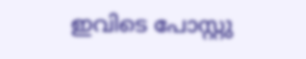ഇവിടെ പോസ്റ്റു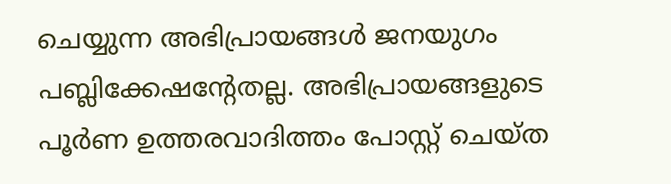ചെയ്യുന്ന അഭിപ്രായങ്ങള്‍ ജനയുഗം പബ്ലിക്കേഷന്റേതല്ല. അഭിപ്രായങ്ങളുടെ പൂര്‍ണ ഉത്തരവാദിത്തം പോസ്റ്റ് ചെയ്ത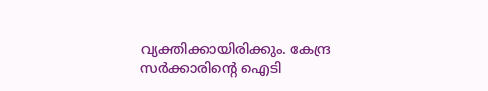വ്യക്തിക്കായിരിക്കും. കേന്ദ്ര സര്‍ക്കാരിന്റെ ഐടി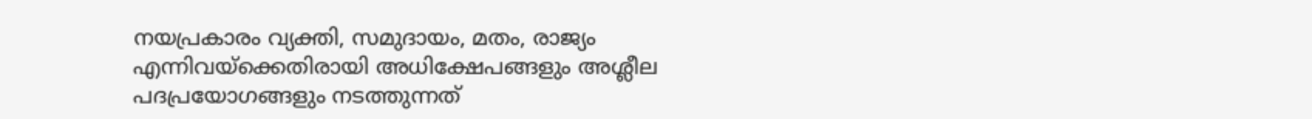നയപ്രകാരം വ്യക്തി, സമുദായം, മതം, രാജ്യം എന്നിവയ്‌ക്കെതിരായി അധിക്ഷേപങ്ങളും അശ്ലീല പദപ്രയോഗങ്ങളും നടത്തുന്നത്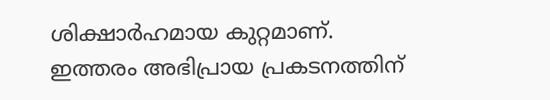ശിക്ഷാര്‍ഹമായ കുറ്റമാണ്. ഇത്തരം അഭിപ്രായ പ്രകടനത്തിന്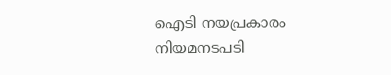ഐടി നയപ്രകാരം നിയമനടപടി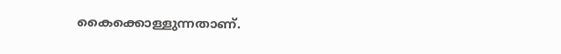കൈക്കൊള്ളുന്നതാണ്.